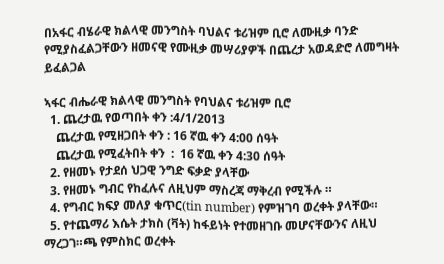በአፋር ብሄራዊ ክልላዊ መንግስት ባህልና ቱሪዝም ቢሮ ለሙዚቃ ባንድ የሚያስፈልጋቸውን ዘመናዊ የሙዚቃ መሣሪያዎች በጨረታ አወዳድሮ ለመግዛት ይፈልጋል

ኣፋር ብሔራዊ ክልላዊ መንግስት የባህልና ቱሪዝም ቢሮ
  1. ጨረታዉ የወጣበት ቀን :4/1/2013
    ጨረታዉ የሚዘጋበት ቀን : 16 ኛዉ ቀን 4:00 ሰዓት
    ጨረታዉ የሚፈትበት ቀን  :  16 ኛዉ ቀን 4:30 ሰዓት
  2. የዘመኑ የታደሰ ህጋዊ ንግድ ፍቃድ ያላቸው
  3. የዘመኑ ግብር የከፈሉና ለዚህም ማስረጃ ማቅረብ የሚችሉ ።
  4. የግብር ክፍያ መለያ ቁጥር(tin number) የምዝገባ ወረቀት ያላቸው።
  5. የተጨማሪ እሴት ታክስ (ቫት) ከፋይነት የተመዘገቡ መሆናቸውንና ለዚህ ማረጋገ።ጫ የምስክር ወረቀት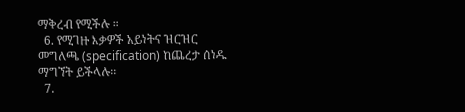ማቅረብ የሚችሉ ።
  6. የሚገዙ እቃዎች አይነትና ዝርዝር መግለጫ (specification) ከጨረታ ሰነዱ ማግኘት ይችላሉ፡፡
  7.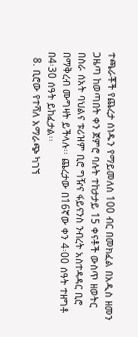ተጫራቾች የጨረታ ሰነዱን የማይመለስ 100 ብር በመክፈል በአዲስ ዘመን ጋዜጣ ከወጣበት ቀን ጀምሮ ባሉት ተከታታይ 15 ቀናቶች ውስጥ ዘወትር በስራ ሰአት ባህልና ቱሪዝም ቢሮ ግዥና ፋይናንስ ንብረት አስተዳዳር ቢሮ በማቅረብ ሙግዛት ይችላሉ፡፡ ጨረታው በ16ኛው ቀን 4፡00 ሰዓት ተዘግቶ በ4፡30 ሰዓት ይከፈታል፡፡
  8. ቢሮው የተሻለ አማራጭ ካገኘ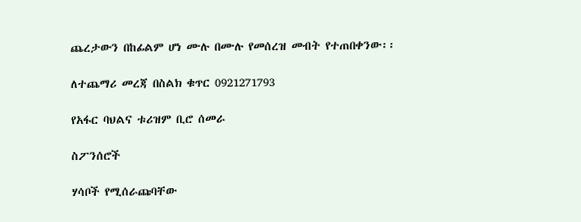ጨረታውን በከፊልም ሆነ ሙሉ በሙሉ የመሰረዝ መብት የተጠበቀንው፡፡

ለተጨማሪ መረጃ በስልክ ቁጥር 0921271793

የአፋር ባህልና ቱሪዝም ቢሮ ሰመራ

ስፖንሰሮች

ሃሳቦች የሚሰራጩባቸው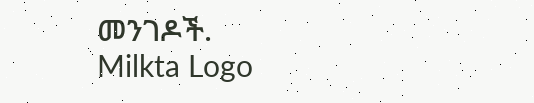መንገዶች.
Milkta Logo